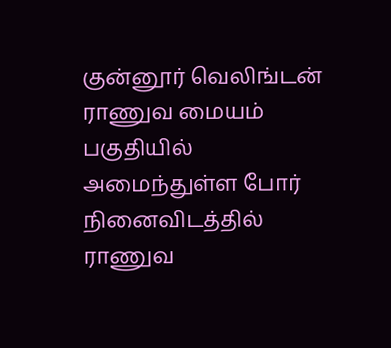குன்னூர் வெலிங்டன் ராணுவ மையம் பகுதியில் அமைந்துள்ள போர் நினைவிடத்தில் ராணுவ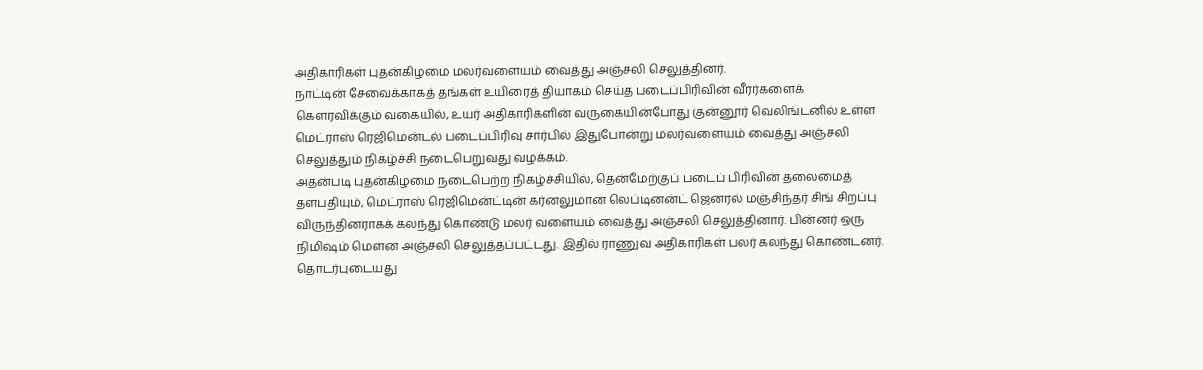அதிகாரிகள் புதன்கிழமை மலர்வளையம் வைத்து அஞ்சலி செலுத்தினர்.
நாட்டின் சேவைக்காகத் தங்கள் உயிரைத் தியாகம் செய்த படைப்பிரிவின் வீரர்களைக் கௌரவிக்கும் வகையில், உயர் அதிகாரிகளின் வருகையின்போது குன்னூர் வெலிங்டனில் உள்ள மெட்ராஸ் ரெஜிமென்டல் படைப்பிரிவு சார்பில் இதுபோன்று மலர்வளையம் வைத்து அஞ்சலி செலுத்தும் நிகழ்ச்சி நடைபெறுவது வழக்கம்.
அதன்படி புதன்கிழமை நடைபெற்ற நிகழ்ச்சியில், தென்மேற்குப் படைப் பிரிவின் தலைமைத் தளபதியும், மெட்ராஸ் ரெஜிமென்ட்டின் கர்னலுமான லெப்டினன்ட் ஜெனரல் மஞ்சிந்தர் சிங் சிறப்பு விருந்தினராகக் கலந்து கொண்டு மலர் வளையம் வைத்து அஞ்சலி செலுத்தினார். பின்னர் ஒரு நிமிஷம் மௌன அஞ்சலி செலுத்தப்பட்டது. இதில் ராணுவ அதிகாரிகள் பலர் கலந்து கொண்டனர்.
தொடர்புடையது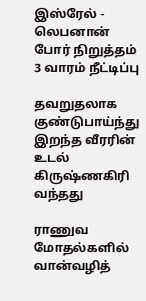இஸ்ரேல் - லெபனான் போர் நிறுத்தம் 3 வாரம் நீட்டிப்பு

தவறுதலாக குண்டுபாய்ந்து இறந்த வீரரின் உடல் கிருஷ்ணகிரி வந்தது

ராணுவ மோதல்களில் வான்வழித்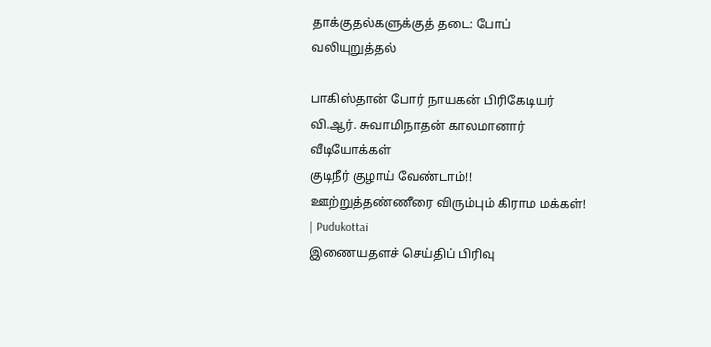தாக்குதல்களுக்குத் தடை: போப் வலியுறுத்தல்

பாகிஸ்தான் போர் நாயகன் பிரிகேடியர் வி.ஆர். சுவாமிநாதன் காலமானார்
வீடியோக்கள்
குடிநீர் குழாய் வேண்டாம்!! ஊற்றுத்தண்ணீரை விரும்பும் கிராம மக்கள்! | Pudukottai
இணையதளச் செய்திப் பிரிவு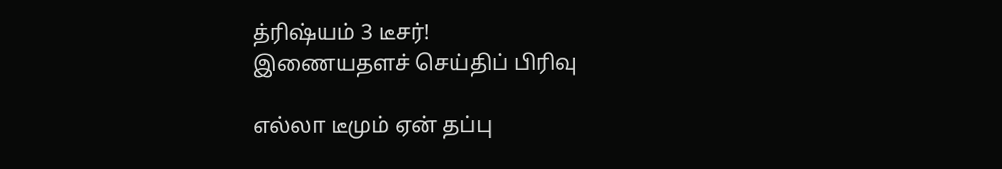த்ரிஷ்யம் 3 டீசர்!
இணையதளச் செய்திப் பிரிவு

எல்லா டீமும் ஏன் தப்பு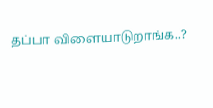தப்பா விளையாடுறாங்க..?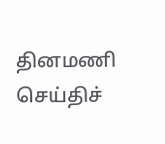தினமணி செய்திச்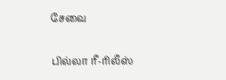சேவை

பில்லா ரீ-ரிலீஸ்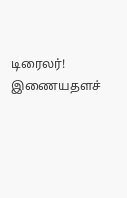டிரைலர்!
இணையதளச்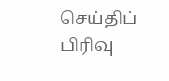செய்திப் பிரிவு